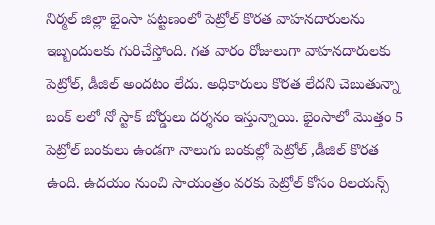నిర్మల్ జిల్లా భైంసా పట్టణంలో పెట్రోల్ కొరత వాహనదారులను ఇబ్బందులకు గురిచేస్తోంది. గత వారం రోజులుగా వాహనదారులకు పెట్రోల్, డీజిల్ అందటం లేదు. అధికారులు కొరత లేదని చెబుతున్నా బంక్ లలో నో స్టాక్ బోర్డులు దర్శనం ఇస్తున్నాయి. భైంసాలో మొత్తం 5 పెట్రోల్ బంకులు ఉండగా నాలుగు బంకుల్లో పెట్రోల్ ,డీజిల్ కొరత ఉంది. ఉదయం నుంచి సాయంత్రం వరకు పెట్రోల్ కోసం రిలయన్స్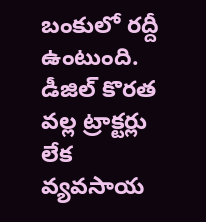బంకులో రద్దీ ఉంటుంది. డీజిల్ కొరత వల్ల ట్రాక్టర్లు లేక వ్యవసాయ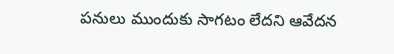పనులు ముందుకు సాగటం లేదని ఆవేదన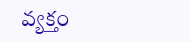వ్యక్తం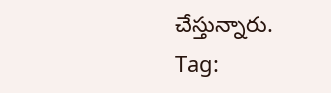చేస్తున్నారు.
Tag: